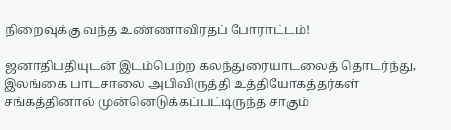நிறைவுக்கு வந்த உண்ணாவிரதப் போராட்டம்!

ஜனாதிபதியுடன் இடம்பெற்ற கலந்துரையாடலைத் தொடர்ந்து, இலங்கை பாடசாலை அபிவிருத்தி உத்தியோகத்தர்கள் சங்கத்தினால் முன்னெடுக்கப்பட்டிருந்த சாகும்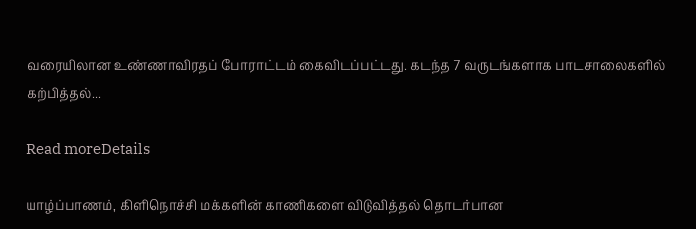வரையிலான உண்ணாவிரதப் போராட்டம் கைவிடப்பட்டது. கடந்த 7 வருடங்களாக பாடசாலைகளில் கற்பித்தல்...

Read moreDetails

யாழ்ப்பாணம், கிளிநொச்சி மக்களின் காணிகளை விடுவித்தல் தொடர்பான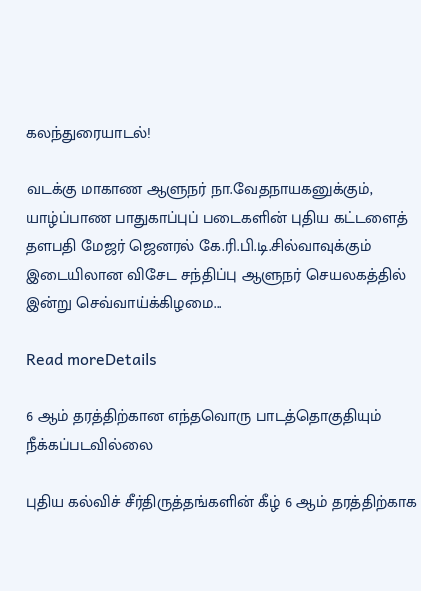கலந்துரையாடல்!

வடக்கு மாகாண ஆளுநர் நா.வேதநாயகனுக்கும், யாழ்ப்பாண பாதுகாப்புப் படைகளின் புதிய கட்டளைத் தளபதி மேஜர் ஜெனரல் கே.ரி.பி.டி.சில்வாவுக்கும் இடையிலான விசேட சந்திப்பு ஆளுநர் செயலகத்தில் இன்று செவ்வாய்க்கிழமை...

Read moreDetails

6 ஆம் தரத்திற்கான எந்தவொரு பாடத்தொகுதியும் நீக்கப்படவில்லை

புதிய கல்விச் சீர்திருத்தங்களின் கீழ் 6 ஆம் தரத்திற்காக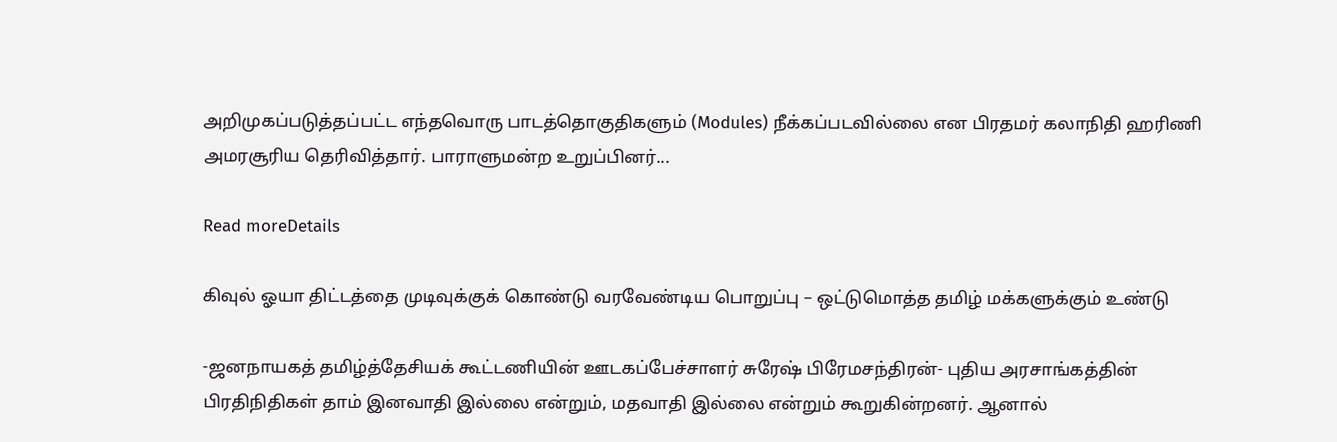அறிமுகப்படுத்தப்பட்ட எந்தவொரு பாடத்தொகுதிகளும் (Modules) நீக்கப்படவில்லை என பிரதமர் கலாநிதி ஹரிணி அமரசூரிய தெரிவித்தார். பாராளுமன்ற உறுப்பினர்...

Read moreDetails

கிவுல் ஓயா திட்டத்தை முடிவுக்குக் கொண்டு வரவேண்டிய பொறுப்பு – ஒட்டுமொத்த தமிழ் மக்களுக்கும் உண்டு

-ஜனநாயகத் தமிழ்த்தேசியக் கூட்டணியின் ஊடகப்பேச்சாளர் சுரேஷ் பிரேமசந்திரன்- புதிய அரசாங்கத்தின் பிரதிநிதிகள் தாம் இனவாதி இல்லை என்றும், மதவாதி இல்லை என்றும் கூறுகின்றனர். ஆனால்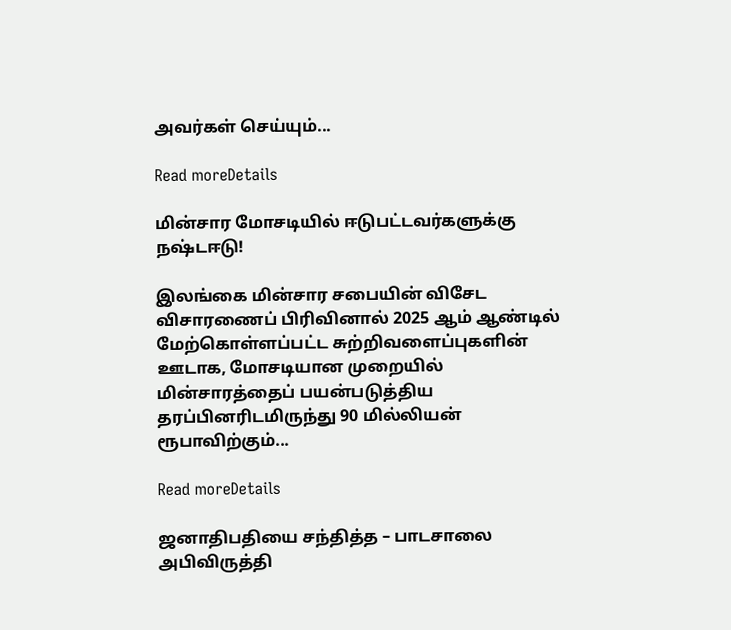அவர்கள் செய்யும்...

Read moreDetails

மின்சார மோசடியில் ஈடுபட்டவர்களுக்கு நஷ்டஈடு!

இலங்கை மின்சார சபையின் விசேட விசாரணைப் பிரிவினால் 2025 ஆம் ஆண்டில் மேற்கொள்ளப்பட்ட சுற்றிவளைப்புகளின் ஊடாக, மோசடியான முறையில் மின்சாரத்தைப் பயன்படுத்திய தரப்பினரிடமிருந்து 90 மில்லியன் ரூபாவிற்கும்...

Read moreDetails

ஜனாதிபதியை சந்தித்த – பாடசாலை அபிவிருத்தி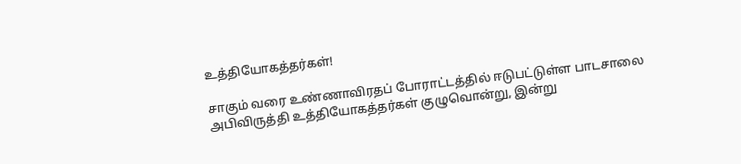உத்தியோகத்தர்கள்!

சாகும் வரை உண்ணாவிரதப் போராட்டத்தில் ஈடுபட்டுள்ள பாடசாலை அபிவிருத்தி உத்தியோகத்தர்கள் குழுவொன்று, இன்று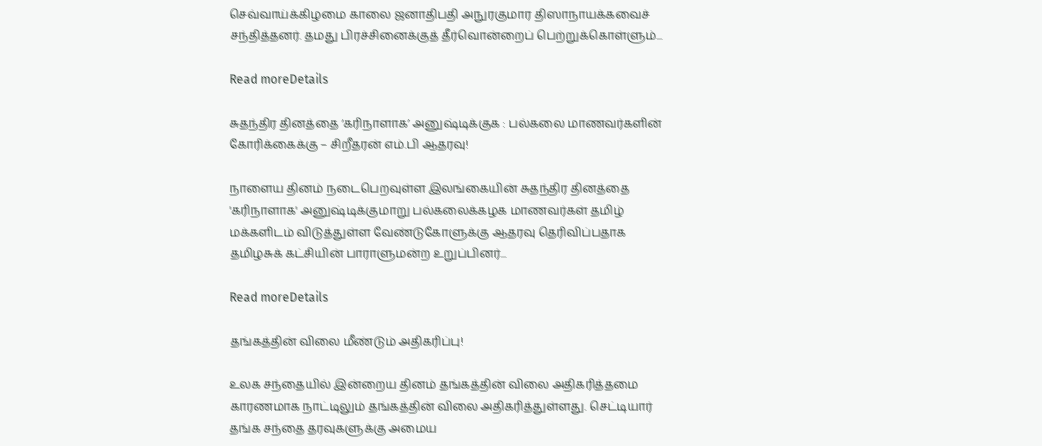செவ்வாய்க்கிழமை காலை ஜனாதிபதி அநுரகுமார திஸாநாயக்கவைச் சந்தித்தனர். தமது பிரச்சினைக்குத் தீர்வொன்றைப் பெற்றுக்கொள்ளும்...

Read moreDetails

சுதந்திர தினத்தை ‘கரிநாளாக’ அனுஷ்டிக்குக : பல்கலை மாணவர்களின் கோரிக்கைக்கு – சிறீதரன் எம்.பி ஆதரவு!

நாளைய தினம் நடைபெறவுள்ள இலங்கையின் சுதந்திர தினத்தை 'கரிநாளாக' அனுஷ்டிக்குமாறு பல்கலைக்கழக மாணவர்கள் தமிழ் மக்களிடம் விடுத்துள்ள வேண்டுகோளுக்கு ஆதரவு தெரிவிப்பதாக தமிழசுக் கட்சியின் பாராளுமன்ற உறுப்பினர்...

Read moreDetails

தங்கத்தின் விலை மீண்டும் அதிகரிப்பு!

உலக சந்தையில் இன்றைய தினம் தங்கத்தின் விலை அதிகரித்தமை காரணமாக நாட்டிலும் தங்கத்தின் விலை அதிகரித்துள்ளது. செட்டியார் தங்க சந்தை தரவுகளுக்கு அமைய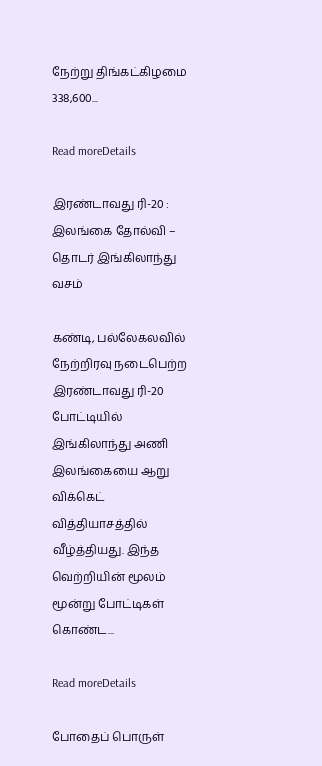நேற்று திங்கட்கிழமை 338,600...

Read moreDetails

இரண்டாவது ரி-20 : இலங்கை தோல்வி – தொடர் இங்கிலாந்து வசம்

கண்டி, பல்லேகலவில் நேற்றிரவு நடைபெற்ற இரண்டாவது ரி-20 போட்டியில் இங்கிலாந்து அணி இலங்கையை ஆறு விக்கெட் வித்தியாசத்தில் வீழ்த்தியது. இந்த வெற்றியின் மூலம் மூன்று போட்டிகள் கொண்ட...

Read moreDetails

போதைப் பொருள்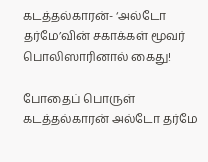கடத்தல்காரன்- ‘அல்டோ தர்மே’வின் சகாக்கள் மூவர் பொலிஸாரினால் கைது!

போதைப் பொருள் கடத்தல்காரன் அல்டோ தர்மே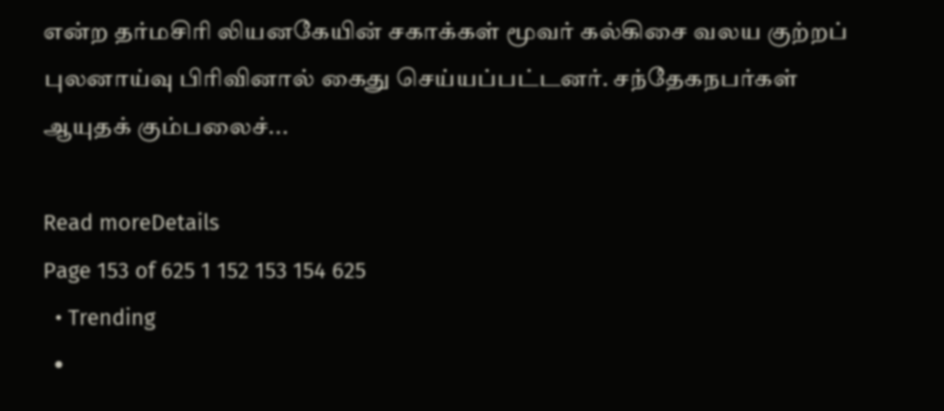என்ற தர்மசிரி லியனகேயின் சகாக்கள் மூவர் கல்கிசை வலய குற்றப் புலனாய்வு பிரிவினால் கைது செய்யப்பட்டனர். சந்தேகநபர்கள் ஆயுதக் கும்பலைச்...

Read moreDetails
Page 153 of 625 1 152 153 154 625
  • Trending
  •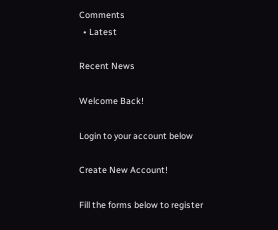Comments
  • Latest

Recent News

Welcome Back!

Login to your account below

Create New Account!

Fill the forms below to register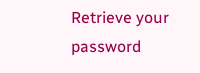Retrieve your password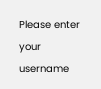Please enter your username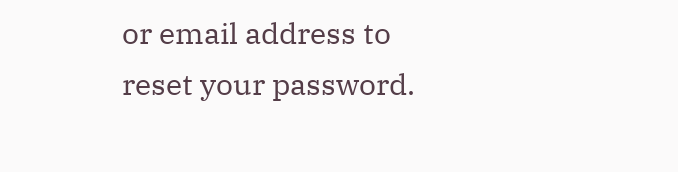or email address to reset your password.